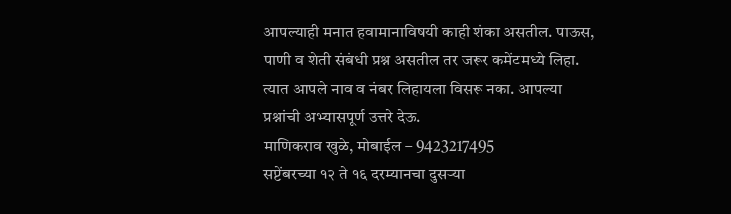आपल्याही मनात हवामानाविषयी काही शंका असतील. पाऊस, पाणी व शेती संबंधी प्रश्न असतील तर जरूर कमेंटमध्ये लिहा. त्यात आपले नाव व नंबर लिहायला विसरू नका. आपल्या प्रश्नांची अभ्यासपूर्ण उत्तरे देऊ.
माणिकराव खुळे, मोबाईल – 9423217495
सप्टेंबरच्या १२ ते १६ दरम्यानचा दुसऱ्या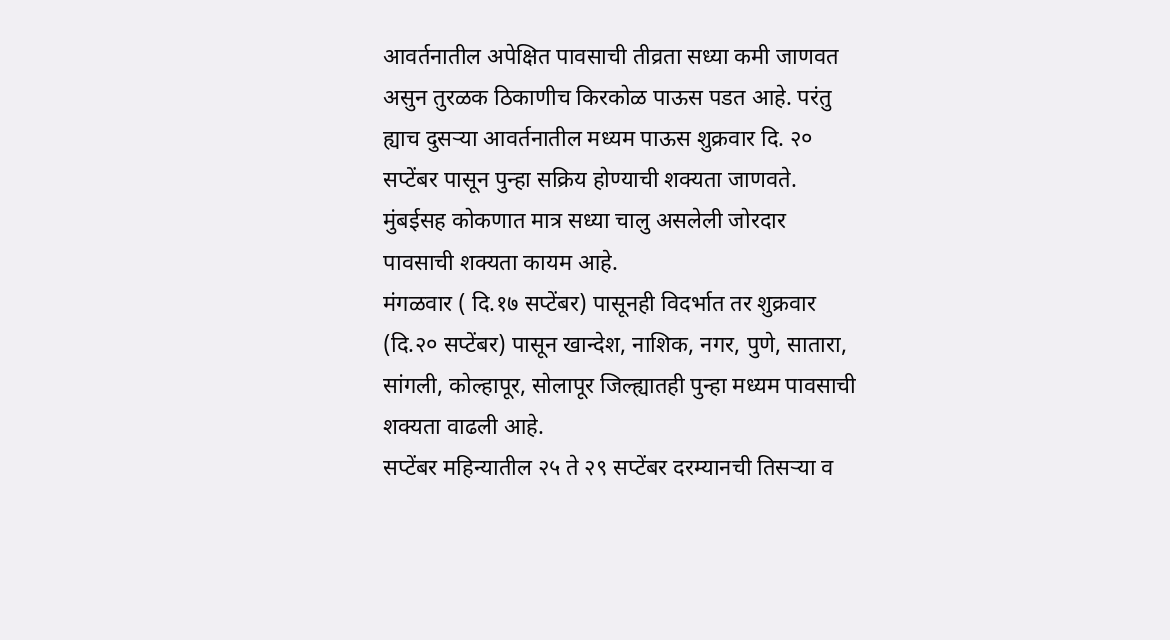आवर्तनातील अपेक्षित पावसाची तीव्रता सध्या कमी जाणवत असुन तुरळक ठिकाणीच किरकोळ पाऊस पडत आहे. परंतु ह्याच दुसऱ्या आवर्तनातील मध्यम पाऊस शुक्रवार दि. २० सप्टेंबर पासून पुन्हा सक्रिय होण्याची शक्यता जाणवते.
मुंबईसह कोकणात मात्र सध्या चालु असलेली जोरदार पावसाची शक्यता कायम आहे.
मंगळवार ( दि.१७ सप्टेंबर) पासूनही विदर्भात तर शुक्रवार (दि.२० सप्टेंबर) पासून खान्देश, नाशिक, नगर, पुणे, सातारा, सांगली, कोल्हापूर, सोलापूर जिल्ह्यातही पुन्हा मध्यम पावसाची शक्यता वाढली आहे.
सप्टेंबर महिन्यातील २५ ते २९ सप्टेंबर दरम्यानची तिसऱ्या व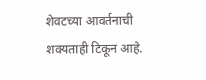शेवटच्या आवर्तनाची शक्यताही टिकून आहे.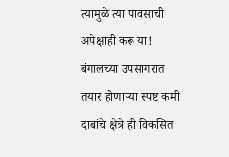त्यामुळे त्या पावसाची अपेक्षाही करू या!
बंगालच्या उपसागरात तयार होणाऱ्या स्पष्ट कमी दाबांचे क्षेत्रे ही विकसित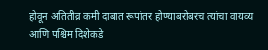होवून अतितीव्र कमी दाबात रूपांतर होण्याबरोबरच त्यांचा वायव्य आणि पश्चिम दिशेकडे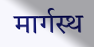मार्गस्थ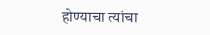होण्याचा त्यांचा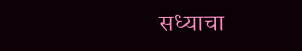सध्याचा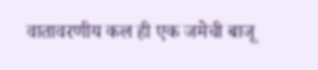वातावरणीय कल ही एक जमेची बाजू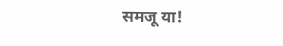समजू या!